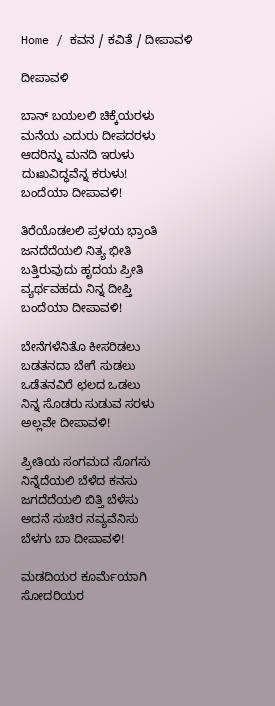Home / ಕವನ / ಕವಿತೆ / ದೀಪಾವಳಿ

ದೀಪಾವಳಿ

ಬಾನ್‌ ಬಯಲಲಿ ಚಿಕ್ಕೆಯರಳು
ಮನೆಯ ಎದುರು ದೀಪದರಳು
ಆದರಿನ್ನು ಮನದಿ ಇರುಳು
ದುಃಖವಿದ್ಧವೆನ್ನ ಕರುಳು!
ಬಂದೆಯಾ ದೀಪಾವಳಿ!

ತಿರೆಯೊಡಲಲಿ ಪ್ರಳಯ ಭ್ರಾಂತಿ
ಜನದೆದೆಯಲಿ ನಿತ್ಯ ಭೀತಿ
ಬತ್ತಿರುವುದು ಹೃದಯ ಪ್ರೀತಿ
ವ್ಯರ್ಥವಹದು ನಿನ್ನ ದೀಪ್ತಿ
ಬಂದೆಯಾ ದೀಪಾವಳಿ!

ಬೇನೆಗಳೆನಿತೊ ಕೀಸರಿಡಲು
ಬಡತನದಾ ಬೇಗೆ ಸುಡಲು
ಒಡೆತನವಿರೆ ಛಲದ ಒಡಲು
ನಿನ್ನ ಸೊಡರು ಸುಡುವ ಸರಳು
ಅಲ್ಲವೇ ದೀಪಾವಳಿ!

ಪ್ರೀತಿಯ ಸಂಗಮದ ಸೊಗಸು
ನಿನ್ನೆದೆಯಲಿ ಬೆಳೆದ ಕನಸು
ಜಗದೆದೆಯಲಿ ಬಿತ್ತಿ ಬೆಳೆಸು
ಅದನೆ ಸುಚಿರ ನವ್ಯವೆನಿಸು
ಬೆಳಗು ಬಾ ದೀಪಾವಳಿ!

ಮಡದಿಯರ ಕೂರ್ಮೆಯಾಗಿ
ಸೋದರಿಯರ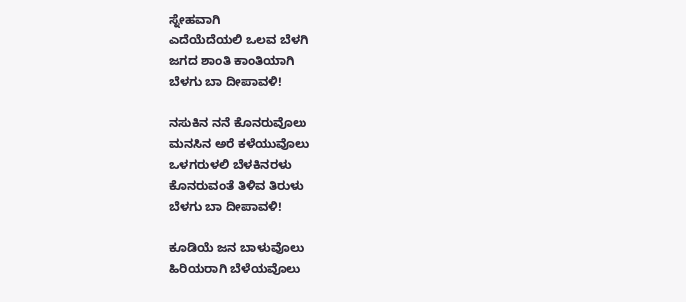ಸ್ನೇಹವಾಗಿ
ಎದೆಯೆದೆಯಲಿ ಒಲವ ಬೆಳಗಿ
ಜಗದ ಶಾಂತಿ ಕಾಂತಿಯಾಗಿ
ಬೆಳಗು ಬಾ ದೀಪಾವಳಿ!

ನಸುಕಿನ ನನೆ ಕೊನರುವೊಲು
ಮನಸಿನ ಅರೆ ಕಳೆಯುವೊಲು
ಒಳಗರುಳಲಿ ಬೆಳಕಿನರಳು
ಕೊನರುವಂತೆ ತಿಳಿವ ತಿರುಳು
ಬೆಳಗು ಬಾ ದೀಪಾವಳಿ!

ಕೂಡಿಯೆ ಜನ ಬಾಳುವೊಲು
ಹಿರಿಯರಾಗಿ ಬೆಳೆಯವೊಲು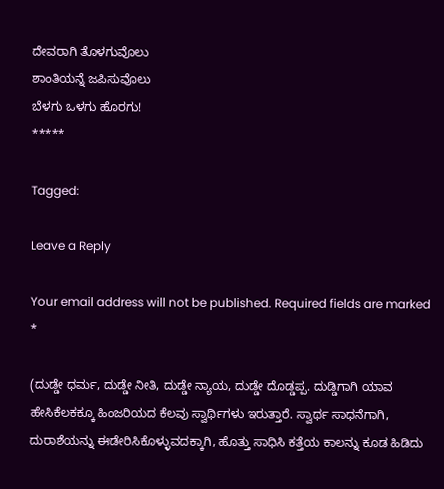ದೇವರಾಗಿ ತೊಳಗುವೊಲು
ಶಾಂತಿಯನ್ನೆ ಜಪಿಸುವೊಲು
ಬೆಳಗು ಒಳಗು ಹೊರಗು!
*****

Tagged:

Leave a Reply

Your email address will not be published. Required fields are marked *

(ದುಡ್ಡೇ ಧರ್ಮ, ದುಡ್ಡೇ ನೀತಿ, ದುಡ್ಡೇ ನ್ಯಾಯ, ದುಡ್ಡೇ ದೊಡ್ಡಪ್ಪ. ದುಡ್ಡಿಗಾಗಿ ಯಾವ ಹೇಸಿಕೆಲಕಕ್ಕೂ ಹಿಂಜರಿಯದ ಕೆಲವು ಸ್ವಾರ್ಥಿಗಳು ಇರುತ್ತಾರೆ. ಸ್ವಾರ್ಥ ಸಾಧನೆಗಾಗಿ, ದುರಾಶೆಯನ್ನು ಈಡೇರಿಸಿಕೊಳ್ಳುವದಕ್ಕಾಗಿ, ಹೊತ್ತು ಸಾಧಿಸಿ ಕತ್ತೆಯ ಕಾಲನ್ನು ಕೂಡ ಹಿಡಿದು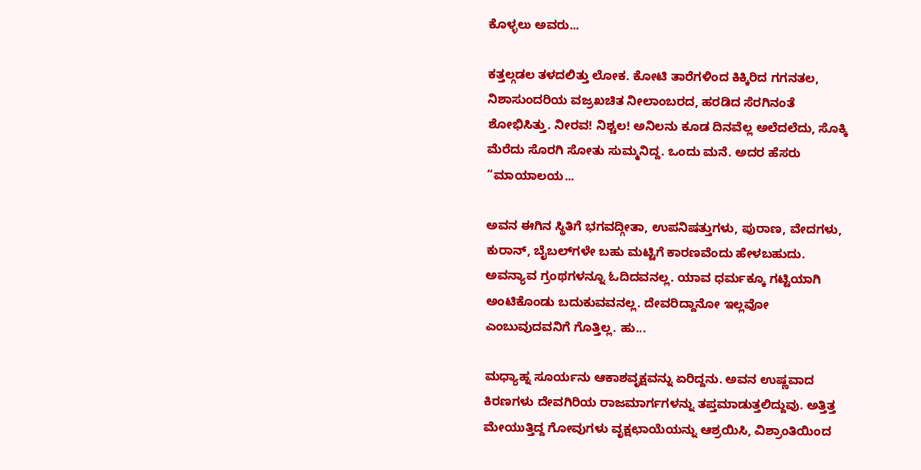ಕೊಳ್ಳಲು ಅವರು...

ಕತ್ತಲ್ಗಡಲ ತಳದಲಿತ್ತು ಲೋಕ. ಕೋಟಿ ತಾರೆಗಳಿಂದ ಕಿಕ್ಕಿರಿದ ಗಗನತಲ, ನಿಶಾಸುಂದರಿಯ ವಜ್ರಖಚಿತ ನೀಲಾಂಬರದ, ಹರಡಿದ ಸೆರಗಿನಂತೆ ಶೋಭಿಸಿತ್ತು. ನೀರವ! ನಿಶ್ಚಲ! ಅನಿಲನು ಕೂಡ ದಿನವೆಲ್ಲ ಅಲೆದಲೆದು, ಸೊಕ್ಕಿ ಮೆರೆದು ಸೊರಗಿ ಸೋತು ಸುಮ್ಮನಿದ್ದ. ಒಂದು ಮನೆ. ಅದರ ಹೆಸರು “ಮಾಯಾಲಯ...

ಅವನ ಈಗಿನ ಸ್ಥಿತಿಗೆ ಭಗವದ್ಗೀತಾ, ಉಪನಿಷತ್ತುಗಳು, ಪುರಾಣ, ವೇದಗಳು, ಕುರಾನ್, ಬೈಬಲ್‌ಗಳೇ ಬಹು ಮಟ್ಟಿಗೆ ಕಾರಣವೆಂದು ಹೇಳಬಹುದು. ಅವನ್ಯಾವ ಗ್ರಂಥಗಳನ್ನೂ ಓದಿದವನಲ್ಲ. ಯಾವ ಧರ್ಮಕ್ಕೂ ಗಟ್ಟಿಯಾಗಿ ಅಂಟಿಕೊಂಡು ಬದುಕುವವನಲ್ಲ. ದೇವರಿದ್ದಾನೋ ಇಲ್ಲವೋ ಎಂಬುವುದವನಿಗೆ ಗೊತ್ತಿಲ್ಲ. ಹು...

ಮಧ್ಯಾಹ್ನ ಸೂರ್ಯನು ಆಕಾಶವೃಕ್ಷವನ್ನು ಏರಿದ್ದನು. ಅವನ ಉಷ್ಣವಾದ ಕಿರಣಗಳು ದೇವಗಿರಿಯ ರಾಜಮಾರ್ಗಗಳನ್ನು ತಪ್ತಮಾಡುತ್ತಲಿದ್ದುವು. ಅತ್ತಿತ್ತ ಮೇಯುತ್ತಿದ್ದ ಗೋವುಗಳು ವೃಕ್ಷಛಾಯೆಯನ್ನು ಆಶ್ರಯಿಸಿ, ವಿಶ್ರಾಂತಿಯಿಂದ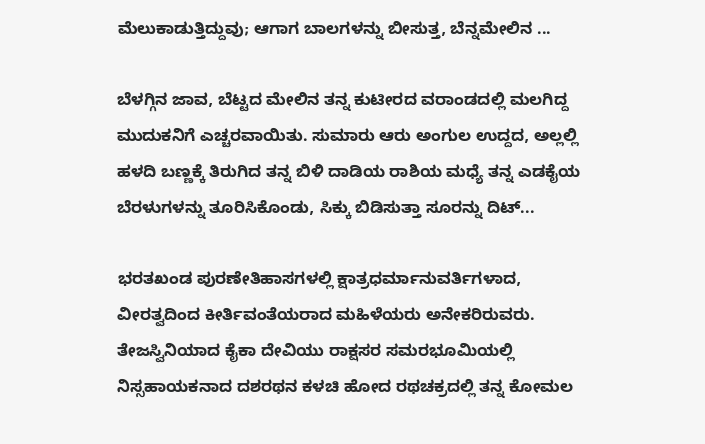ಮೆಲುಕಾಡುತ್ತಿದ್ದುವು; ಆಗಾಗ ಬಾಲಗಳನ್ನು ಬೀಸುತ್ತ, ಬೆನ್ನಮೇಲಿನ ...

ಬೆಳಗ್ಗಿನ ಜಾವ, ಬೆಟ್ಟದ ಮೇಲಿನ ತನ್ನ ಕುಟೀರದ ವರಾಂಡದಲ್ಲಿ ಮಲಗಿದ್ದ ಮುದುಕನಿಗೆ ಎಚ್ಚರವಾಯಿತು. ಸುಮಾರು ಆರು ಅಂಗುಲ ಉದ್ದದ, ಅಲ್ಲಲ್ಲಿ ಹಳದಿ ಬಣ್ಣಕ್ಕೆ ತಿರುಗಿದ ತನ್ನ ಬಿಳಿ ದಾಡಿಯ ರಾಶಿಯ ಮಧ್ಯೆ ತನ್ನ ಎಡಕೈಯ ಬೆರಳುಗಳನ್ನು ತೂರಿಸಿಕೊಂಡು, ಸಿಕ್ಕು ಬಿಡಿಸುತ್ತಾ ಸೂರನ್ನು ದಿಟ್...

ಭರತಖಂಡ ಪುರಣೇತಿಹಾಸಗಳಲ್ಲಿ ಕ್ಷಾತ್ರಧರ್ಮಾನುವರ್ತಿಗಳಾದ, ವೀರತ್ವದಿಂದ ಕೀರ್ತಿವಂತೆಯರಾದ ಮಹಿಳೆಯರು ಅನೇಕರಿರುವರು. ತೇಜಸ್ವಿನಿಯಾದ ಕೈಕಾ ದೇವಿಯು ರಾಕ್ಷಸರ ಸಮರಭೂಮಿಯಲ್ಲಿ ನಿಸ್ಸಹಾಯಕನಾದ ದಶರಥನ ಕಳಚಿ ಹೋದ ರಥಚಕ್ರದಲ್ಲಿ ತನ್ನ ಕೋಮಲ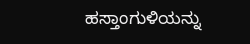ಹಸ್ತಾಂಗುಳಿಯನ್ನು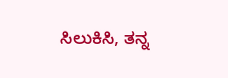ಸಿಲುಕಿಸಿ, ತನ್ನ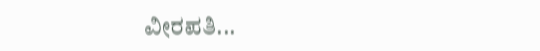ವೀರಪತಿ...